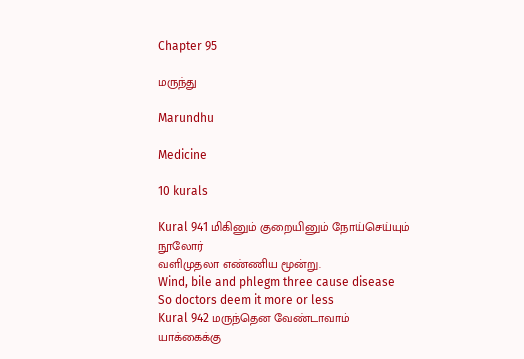Chapter 95

மருந்து

Marundhu

Medicine

10 kurals

Kural 941 மிகினும் குறையினும் நோய்செய்யும் நூலோர்
வளிமுதலா எண்ணிய மூன்று.
Wind, bile and phlegm three cause disease So doctors deem it more or less
Kural 942 மருந்தென வேண்டாவாம் யாக்கைக்கு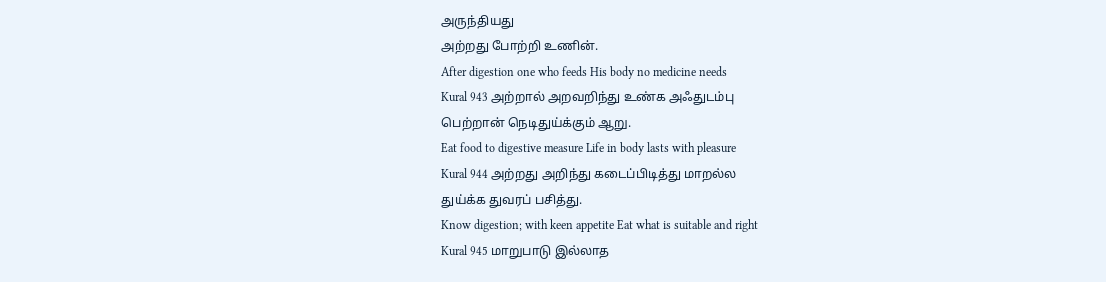அருந்தியது
அற்றது போற்றி உணின்.
After digestion one who feeds His body no medicine needs
Kural 943 அற்றால் அறவறிந்து உண்க அஃதுடம்பு
பெற்றான் நெடிதுய்க்கும் ஆறு.
Eat food to digestive measure Life in body lasts with pleasure
Kural 944 அற்றது அறிந்து கடைப்பிடித்து மாறல்ல
துய்க்க துவரப் பசித்து.
Know digestion; with keen appetite Eat what is suitable and right
Kural 945 மாறுபாடு இல்லாத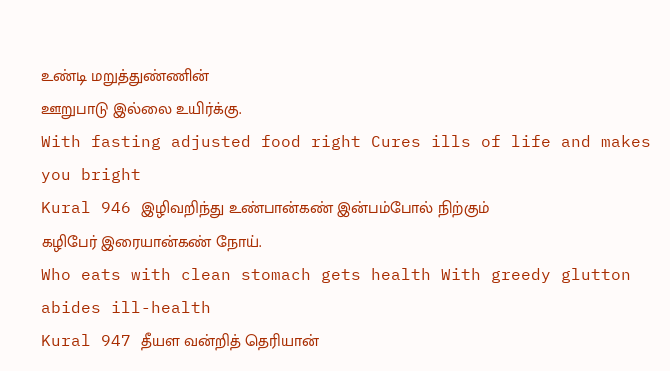உண்டி மறுத்துண்ணின்
ஊறுபாடு இல்லை உயிர்க்கு.
With fasting adjusted food right Cures ills of life and makes you bright
Kural 946 இழிவறிந்து உண்பான்கண் இன்பம்போல் நிற்கும்
கழிபேர் இரையான்கண் நோய்.
Who eats with clean stomach gets health With greedy glutton abides ill-health
Kural 947 தீயள வன்றித் தெரியான்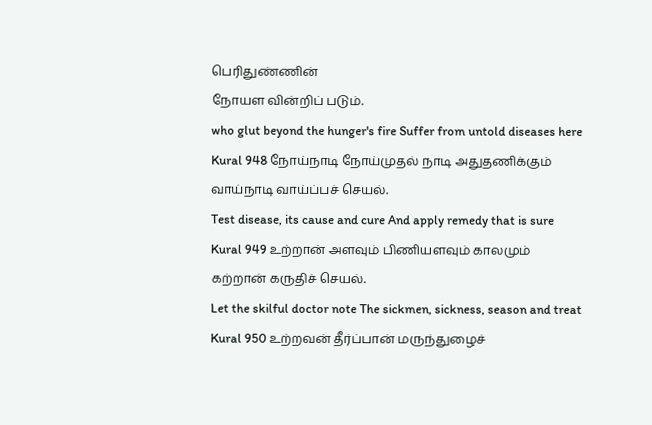பெரிதுண்ணின்
நோயள வின்றிப் படும்.
who glut beyond the hunger's fire Suffer from untold diseases here
Kural 948 நோய்நாடி நோய்முதல் நாடி அதுதணிக்கும்
வாய்நாடி வாய்ப்பச் செயல்.
Test disease, its cause and cure And apply remedy that is sure
Kural 949 உற்றான் அளவும் பிணியளவும் காலமும்
கற்றான் கருதிச் செயல்.
Let the skilful doctor note The sickmen, sickness, season and treat
Kural 950 உற்றவன் தீர்ப்பான் மருந்துழைச்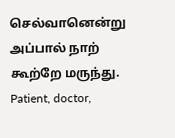செல்வானென்று
அப்பால் நாற் கூற்றே மருந்து.
Patient, doctor,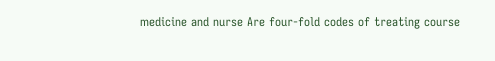medicine and nurse Are four-fold codes of treating course